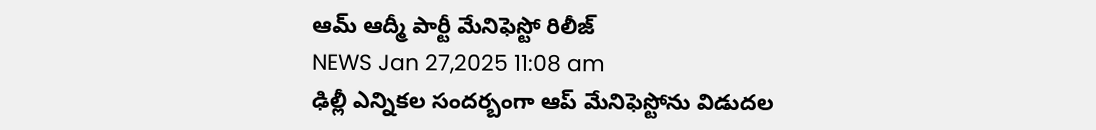ఆమ్ ఆద్మీ పార్టీ మేనిఫెస్టో రిలీజ్
NEWS Jan 27,2025 11:08 am
ఢిల్లీ ఎన్నికల సందర్బంగా ఆప్ మేనిఫెస్టోను విడుదల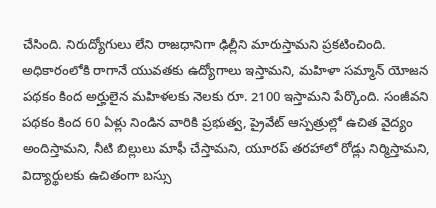చేసింది. నిరుద్యోగులు లేని రాజధానిగా ఢిల్లీని మారుస్తామని ప్రకటించింది. అధికారంలోకి రాగానే యువతకు ఉద్యోగాలు ఇస్తామని, మహిళా సమ్మాన్ యోజన పథకం కింద అర్హులైన మహిళలకు నెలకు రూ. 2100 ఇస్తామని పేర్కొంది. సంజీవని పథకం కింద 60 ఏళ్లు నిండిన వారికి ప్రభుత్వ, ప్రైవేట్ ఆస్పత్రుల్లో ఉచిత వైద్యం అందిస్తామని, నీటి బిల్లులు మాఫీ చేస్తామని, యూరప్ తరహాలో రోడ్లు నిర్మిస్తామని, విద్యార్థులకు ఉచితంగా బస్సు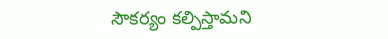సౌకర్యం కల్పిస్తామని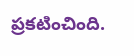ప్రకటించింది.